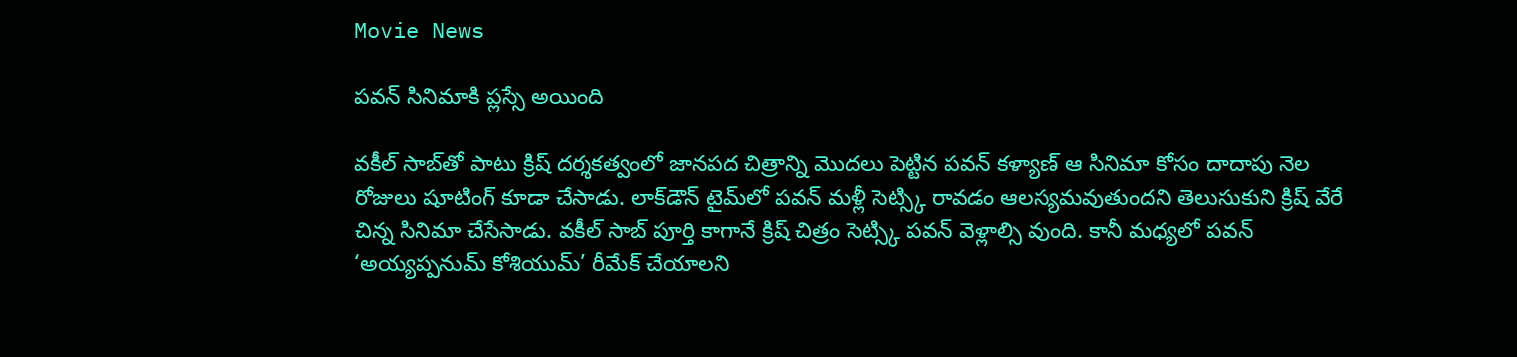Movie News

పవన్‍ సినిమాకి ప్లస్సే అయింది

వకీల్‍ సాబ్‍తో పాటు క్రిష్‍ దర్శకత్వంలో జానపద చిత్రాన్ని మొదలు పెట్టిన పవన్‍ కళ్యాణ్‍ ఆ సినిమా కోసం దాదాపు నెల రోజులు షూటింగ్‍ కూడా చేసాడు. లాక్‍డౌన్‍ టైమ్‍లో పవన్‍ మళ్లీ సెట్స్కి రావడం ఆలస్యమవుతుందని తెలుసుకుని క్రిష్‍ వేరే చిన్న సినిమా చేసేసాడు. వకీల్‍ సాబ్‍ పూర్తి కాగానే క్రిష్‍ చిత్రం సెట్స్కి పవన్‍ వెళ్లాల్సి వుంది. కానీ మధ్యలో పవన్‍ ‘అయ్యప్పనుమ్‍ కోశియుమ్‍’ రీమేక్‍ చేయాలని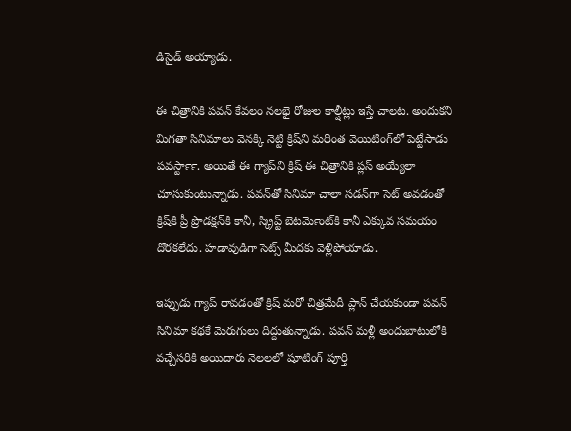డిసైడ్‍ అయ్యాడు.

ఈ చిత్రానికి పవన్‍ కేవలం నలభై రోజుల కాల్షీట్లు ఇస్తే చాలట. అందుకని మిగతా సినిమాలు వెనక్కి నెట్టి క్రిష్‍ని మరింత వెయిటింగ్‍లో పెట్టేసాడు పవర్‍స్టార్‍. అయితే ఈ గ్యాప్‍ని క్రిష్‍ ఈ చిత్రానికి ప్లస్‍ అయ్యేలా చూసుకుంటున్నాడు. పవన్‍తో సినిమా చాలా సడన్‍గా సెట్‍ అవడంతో క్రిష్‍కి ప్రీ ప్రొడక్షన్‍కి కానీ, స్క్రిప్ట్ బెటర్‍మెంట్‍కి కానీ ఎక్కువ సమయం దొరకలేదు. హడావుడిగా సెట్స్ మీదకు వెళ్లిపోయాడు.

ఇప్పుడు గ్యాప్‍ రావడంతో క్రిష్‍ మరో చిత్రమేదీ ప్లాన్‍ చేయకుండా పవన్‍ సినిమా కథకే మెరుగులు దిద్దుతున్నాడు. పవన్‍ మళ్లీ అందుబాటులోకి వచ్చేసరికి అయిదారు నెలలలో షూటింగ్‍ పూర్తి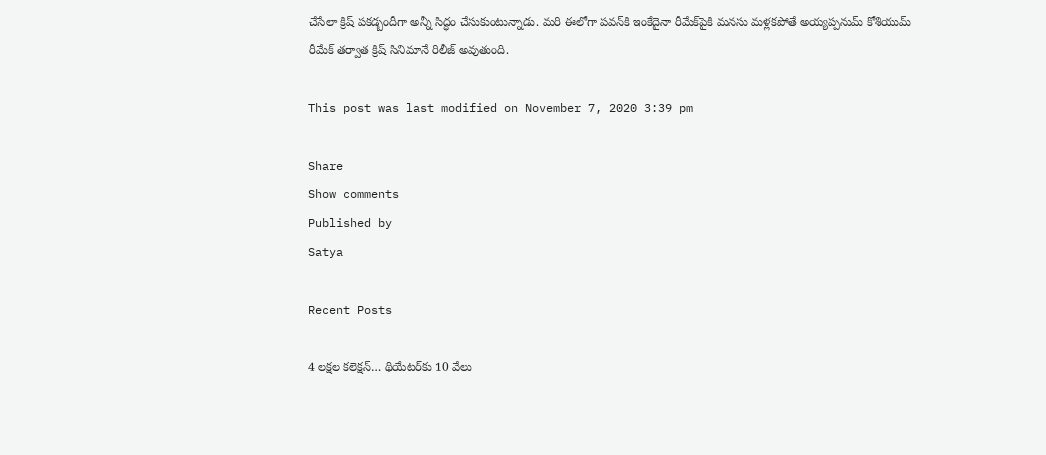చేసేలా క్రిష్‍ పకడ్బందీగా అన్నీ సిద్ధం చేసుకుంటున్నాడు. మరి ఈలోగా పవన్‍కి ఇంకేదైనా రీమేక్‍పైకి మనసు మళ్లకపోతే అయ్యప్పనుమ్‍ కోశియుమ్‍ రీమేక్‍ తర్వాత క్రిష్‍ సినిమానే రిలీజ్‍ అవుతుంది.

This post was last modified on November 7, 2020 3:39 pm

Share
Show comments
Published by
Satya

Recent Posts

4 ల‌క్ష‌ల క‌లెక్షన్… థియేట‌ర్‌కు 10 వేలు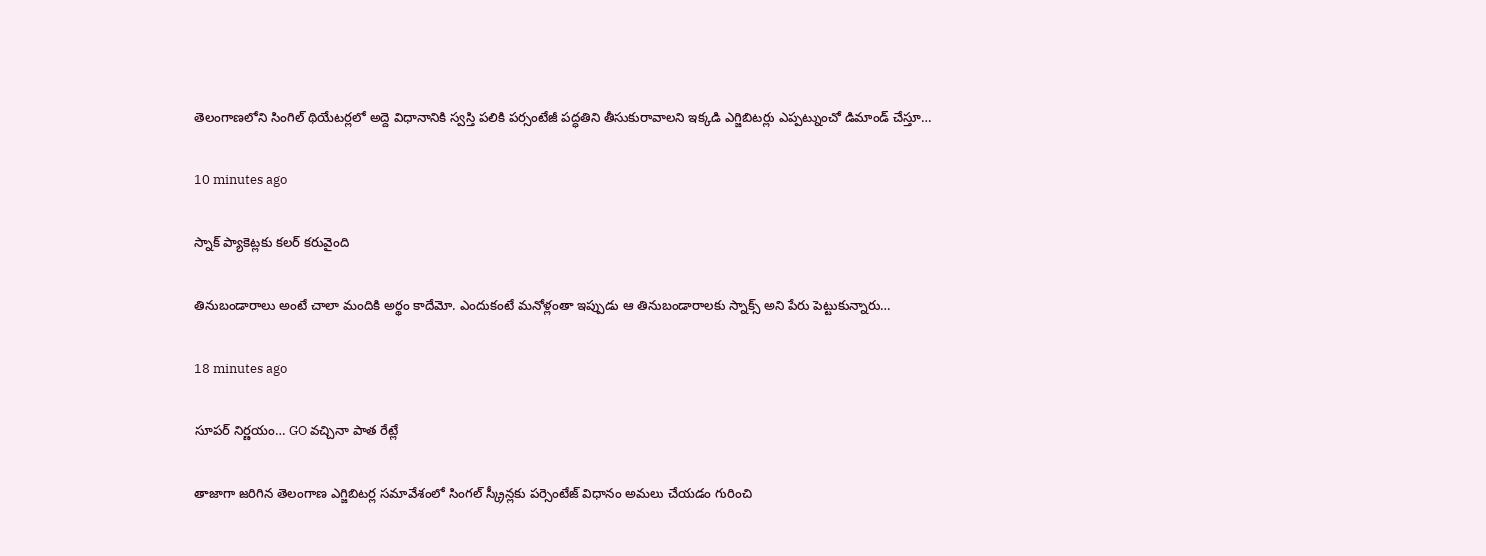తెలంగాణ‌లోని సింగిల్ థియేట‌ర్ల‌లో అద్దె విధానానికి స్వ‌స్తి ప‌లికి ప‌ర్సంటేజీ ప‌ద్ధ‌తిని తీసుకురావాల‌ని ఇక్క‌డి ఎగ్జిబిట‌ర్లు ఎప్ప‌ట్నుంచో డిమాండ్ చేస్తూ…

10 minutes ago

స్నాక్ ప్యాకెట్లకు కలర్ కరువైంది

తినుబండారాలు అంటే చాలా మందికి అర్థం కాదేమో. ఎందుకంటే మనోళ్లంతా ఇప్పుడు ఆ తినుబండారాలకు స్నాక్స్ అని పేరు పెట్టుకున్నారు…

18 minutes ago

సూపర్ నిర్ణయం… GO వచ్చినా పాత రేట్లే

తాజాగా జరిగిన తెలంగాణ ఎగ్జిబిటర్ల సమావేశంలో సింగల్ స్క్రీన్లకు పర్సెంటేజ్ విధానం అమలు చేయడం గురించి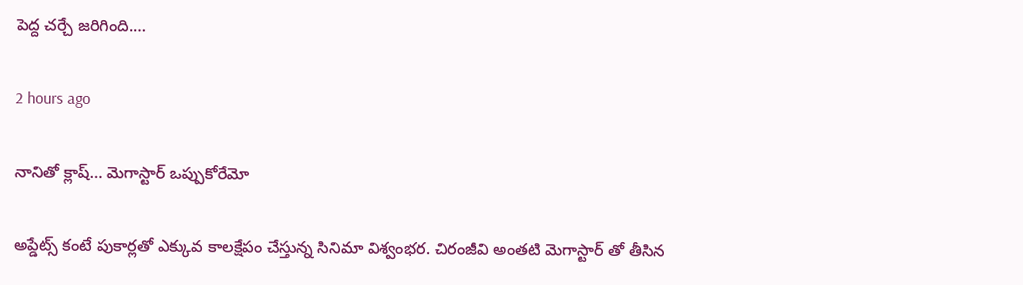పెద్ద చర్చే జరిగింది.…

2 hours ago

నానితో క్లాష్… మెగాస్టార్ ఒప్పుకోరేమో

అప్డేట్స్ కంటే పుకార్లతో ఎక్కువ కాలక్షేపం చేస్తున్న సినిమా విశ్వంభర. చిరంజీవి అంతటి మెగాస్టార్ తో తీసిన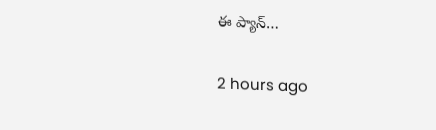ఈ ప్యాన్…

2 hours ago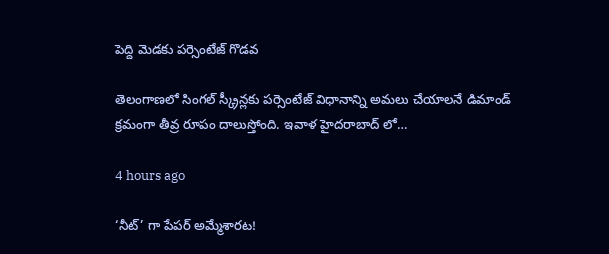పెద్ది మెడకు పర్సెంటేజ్ గొడవ

తెలంగాణలో సింగల్ స్క్రీన్లకు పర్సెంటేజ్ విధానాన్ని అమలు చేయాలనే డిమాండ్ క్రమంగా తీవ్ర రూపం దాలుస్తోంది. ఇవాళ హైదరాబాద్ లో…

4 hours ago

‘నీట్’ గా పేపర్ అమ్మేశారట!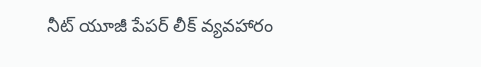నీట్ యూజీ పేపర్ లీక్ వ్యవహారం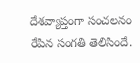దేశవ్యాప్తంగా సంచలనం రేపిన సంగతి తెలిసిందే.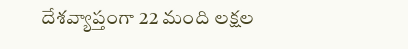దేశవ్యాప్తంగా 22 మంది లక్షల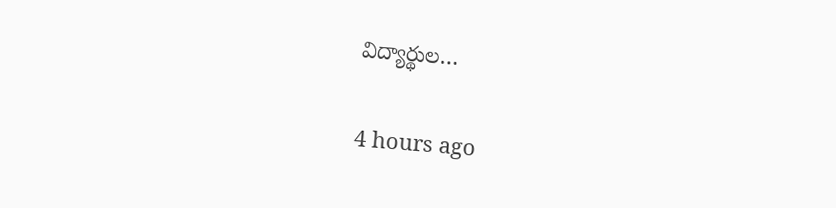విద్యార్థుల…

4 hours ago